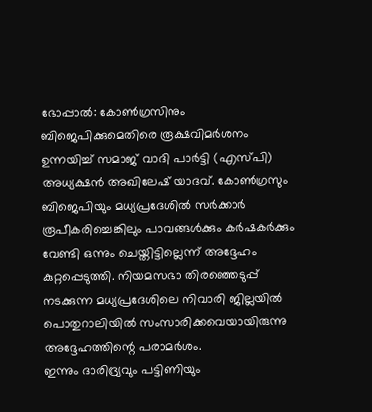ഭോപ്പാൽ: കോൺഗ്രസിനും ബിജെപിക്കുമെതിരെ രൂക്ഷവിമർശനം ഉന്നയിച്ച് സമാജ് വാദി പാർട്ടി (എസ്പി) അധ്യക്ഷൻ അഖിലേഷ് യാദവ്. കോൺഗ്രസും ബിജെപിയും മധ്യപ്രദേശിൽ സർക്കാർ രൂപീകരിച്ചെങ്കിലും പാവങ്ങൾക്കും കർഷകർക്കും വേണ്ടി ഒന്നും ചെയ്തിട്ടില്ലെന്ന് അദ്ദേഹം കുറ്റപ്പെടുത്തി. നിയമസഭാ തിരഞ്ഞെടുപ്പ് നടക്കുന്ന മധ്യപ്രദേശിലെ നിവാരി ജില്ലയിൽ പൊതുറാലിയിൽ സംസാരിക്കവെയായിരുന്നു അദ്ദേഹത്തിന്റെ പരാമർശം.
ഇന്നും ദാരിദ്ര്യവും പട്ടിണിയും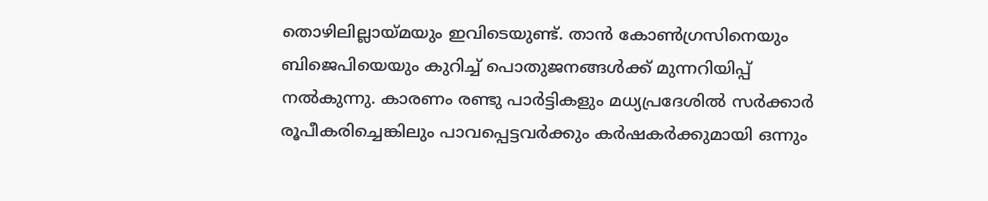തൊഴിലില്ലായ്മയും ഇവിടെയുണ്ട്. താൻ കോൺഗ്രസിനെയും ബിജെപിയെയും കുറിച്ച് പൊതുജനങ്ങൾക്ക് മുന്നറിയിപ്പ് നൽകുന്നു. കാരണം രണ്ടു പാർട്ടികളും മധ്യപ്രദേശിൽ സർക്കാർ രൂപീകരിച്ചെങ്കിലും പാവപ്പെട്ടവർക്കും കർഷകർക്കുമായി ഒന്നും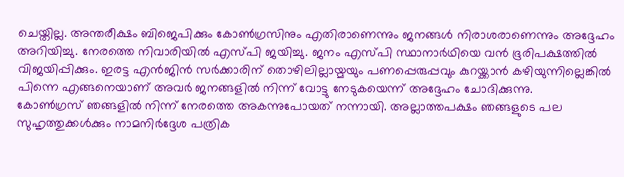ചെയ്തില്ല. അന്തരീക്ഷം ബിജെപിക്കും കോൺഗ്രസിനും എതിരാണെന്നും ജനങ്ങൾ നിരാശരാണെന്നും അദ്ദേഹം അറിയിച്ചു. നേരത്തെ നിവാരിയിൽ എസ്പി ജയിച്ചു. ജനം എസ്പി സ്ഥാനാർഥിയെ വൻ ഭൂരിപക്ഷത്തിൽ വിജയിപ്പിക്കും. ഇരട്ട എൻജിൻ സർക്കാരിന് തൊഴിലില്ലായ്മയും പണപ്പെരുപ്പവും കുറയ്ക്കാൻ കഴിയുന്നില്ലെങ്കിൽ പിന്നെ എങ്ങനെയാണ് അവർ ജനങ്ങളിൽ നിന്ന് വോട്ടു നേടുകയെന്ന് അദ്ദേഹം ചോദിക്കുന്നു.
കോൺഗ്രസ് ഞങ്ങളിൽ നിന്ന് നേരത്തെ അകന്നുപോയത് നന്നായി. അല്ലാത്തപക്ഷം ഞങ്ങളുടെ പല സുഹൃത്തുക്കൾക്കും നാമനിർദ്ദേശ പത്രിക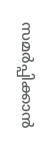സമർപ്പിക്കാൻ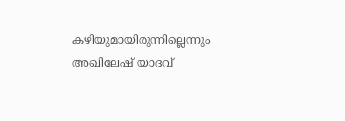കഴിയുമായിരുന്നില്ലെന്നും അഖിലേഷ് യാദവ്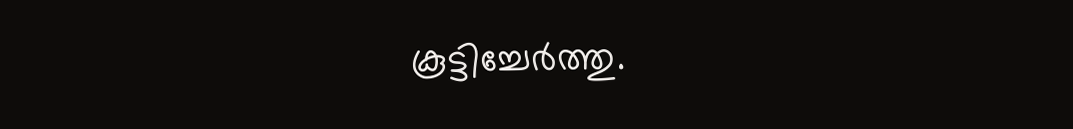കൂട്ടിച്ചേർത്തു.